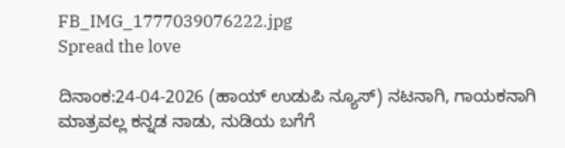FB_IMG_1777039076222.jpg
Spread the love

ದಿನಾಂಕ:24-04-2026 (ಹಾಯ್ ಉಡುಪಿ ನ್ಯೂಸ್) ನಟನಾಗಿ, ಗಾಯಕನಾಗಿ ಮಾತ್ರವಲ್ಲ ಕನ್ನಡ ನಾಡು, ನುಡಿಯ ಬಗೆಗೆ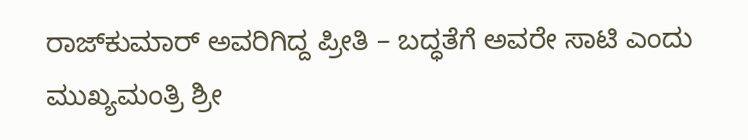ರಾಜ್‌ಕುಮಾರ್ ಅವರಿಗಿದ್ದ ಪ್ರೀತಿ – ಬದ್ಧತೆಗೆ ಅವರೇ ಸಾಟಿ ಎಂದು ಮುಖ್ಯಮಂತ್ರಿ ಶ್ರೀ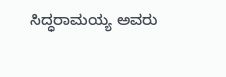ಸಿದ್ಧರಾಮಯ್ಯ ಅವರು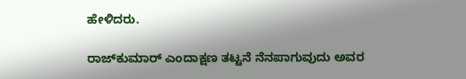ಹೇಳಿದರು.

ರಾಜ್‌ಕುಮಾರ್ ಎಂದಾಕ್ಷಣ ತಟ್ಟನೆ ನೆನಪಾಗುವುದು ಅವರ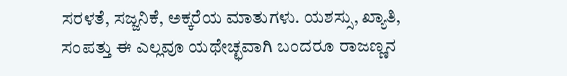ಸರಳತೆ, ಸಜ್ಜನಿಕೆ, ಅಕ್ಕರೆಯ ಮಾತುಗಳು. ಯಶಸ್ಸು, ಖ್ಯಾತಿ, ಸಂಪತ್ತು ಈ ಎಲ್ಲವೂ ಯಥೇಚ್ಛವಾಗಿ ಬಂದರೂ ರಾಜಣ್ಣನ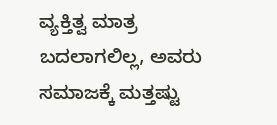ವ್ಯಕ್ತಿತ್ವ ಮಾತ್ರ ಬದಲಾಗಲಿಲ್ಲ, ಅವರು ಸಮಾಜಕ್ಕೆ ಮತ್ತಷ್ಟು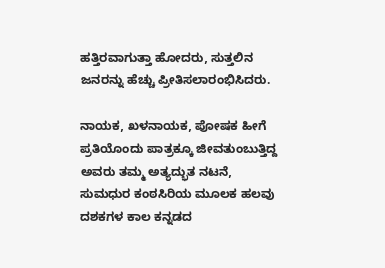ಹತ್ತಿರವಾಗುತ್ತಾ ಹೋದರು, ಸುತ್ತಲಿನ ಜನರನ್ನು ಹೆಚ್ಚು ಪ್ರೀತಿಸಲಾರಂಭಿಸಿದರು.

ನಾಯಕ, ಖಳನಾಯಕ, ಪೋಷಕ ಹೀಗೆ ಪ್ರತಿಯೊಂದು ಪಾತ್ರಕ್ಕೂ ಜೀವತುಂಬುತ್ತಿದ್ದ ಅವರು ತಮ್ಮ ಅತ್ಯದ್ಭುತ ನಟನೆ, ಸುಮಧುರ ಕಂಠಸಿರಿಯ ಮೂಲಕ ಹಲವು ದಶಕಗಳ ಕಾಲ ಕನ್ನಡದ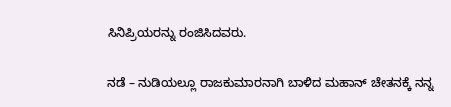ಸಿನಿಪ್ರಿಯರನ್ನು ರಂಜಿಸಿದವರು.

ನಡೆ – ನುಡಿಯಲ್ಲೂ ರಾಜಕುಮಾರನಾಗಿ ಬಾಳಿದ ಮಹಾನ್ ಚೇತನಕ್ಕೆ ನನ್ನ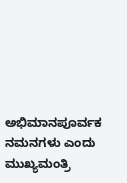ಅಭಿಮಾನಪೂರ್ವಕ ನಮನಗಳು ಎಂದು ಮುಖ್ಯಮಂತ್ರಿ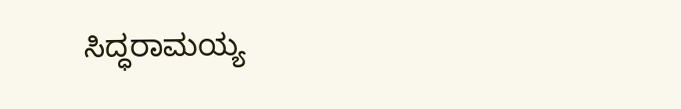ಸಿದ್ಧರಾಮಯ್ಯ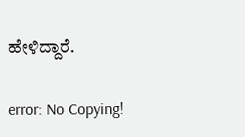ಹೇಳಿದ್ದಾರೆ.

error: No Copying!